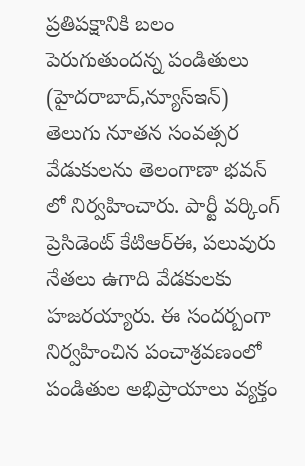ప్రతిపక్షానికి బలం పెరుగుతుందన్న పండితులు
(హైదరాబాద్,న్యూస్ఇన్)
తెలుగు నూతన సంవత్సర వేడుకులను తెలంగాణా భవన్ లో నిర్వహించారు. పార్టీ వర్కింగ్ ప్రెసిడెంట్ కేటిఆర్ఈ, పలువురు నేతలు ఉగాది వేడకులకు హజరయ్యారు. ఈ సందర్బంగా నిర్వహించిన పంచాశ్రవణంలో పండితుల అభిప్రాయాలు వ్యక్తం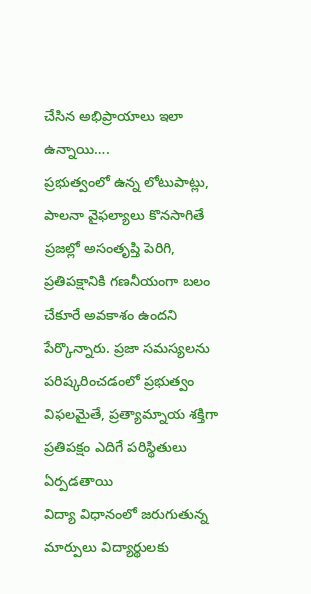చేసిన అభిప్రాయాలు ఇలా ఉన్నాయి….
ప్రభుత్వంలో ఉన్న లోటుపాట్లు, పాలనా వైఫల్యాలు కొనసాగితే ప్రజల్లో అసంతృప్తి పెరిగి, ప్రతిపక్షానికి గణనీయంగా బలం చేకూరే అవకాశం ఉందని పేర్కొన్నారు. ప్రజా సమస్యలను పరిష్కరించడంలో ప్రభుత్వం విఫలమైతే, ప్రత్యామ్నాయ శక్తిగా ప్రతిపక్షం ఎదిగే పరిస్థితులు ఏర్పడతాయి
విద్యా విధానంలో జరుగుతున్న మార్పులు విద్యార్థులకు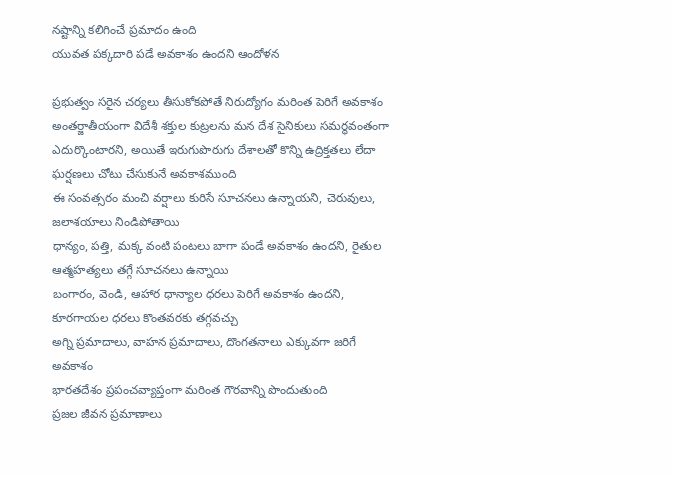నష్టాన్ని కలిగించే ప్రమాదం ఉంది
యువత పక్కదారి పడే అవకాశం ఉందని ఆందోళన

ప్రభుత్వం సరైన చర్యలు తీసుకోకపోతే నిరుద్యోగం మరింత పెరిగే అవకాశం
అంతర్జాతీయంగా విదేశీ శక్తుల కుట్రలను మన దేశ సైనికులు సమర్థవంతంగా ఎదుర్కొంటారని, అయితే ఇరుగుపొరుగు దేశాలతో కొన్ని ఉద్రిక్తతలు లేదా ఘర్షణలు చోటు చేసుకునే అవకాశముంది
ఈ సంవత్సరం మంచి వర్షాలు కురిసే సూచనలు ఉన్నాయని, చెరువులు, జలాశయాలు నిండిపోతాయి
ధాన్యం, పత్తి, మక్క వంటి పంటలు బాగా పండే అవకాశం ఉందని, రైతుల ఆత్మహత్యలు తగ్గే సూచనలు ఉన్నాయి
బంగారం, వెండి, ఆహార ధాన్యాల ధరలు పెరిగే అవకాశం ఉందని, కూరగాయల ధరలు కొంతవరకు తగ్గవచ్చు
అగ్ని ప్రమాదాలు, వాహన ప్రమాదాలు, దొంగతనాలు ఎక్కువగా జరిగే అవకాశం
భారతదేశం ప్రపంచవ్యాప్తంగా మరింత గౌరవాన్ని పొందుతుంది
ప్రజల జీవన ప్రమాణాలు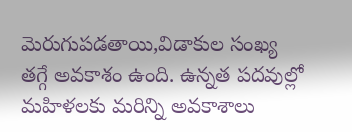మెరుగుపడతాయి,విడాకుల సంఖ్య తగ్గే అవకాశం ఉంది. ఉన్నత పదవుల్లో మహిళలకు మరిన్ని అవకాశాలు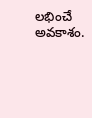లభించే అవకాశం.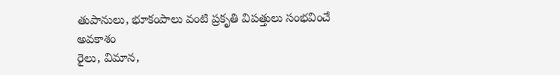తుపానులు, భూకంపాలు వంటి ప్రకృతి విపత్తులు సంభవించే అవకాశం
రైలు, విమాన,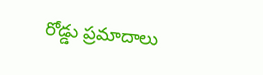రోడ్డు ప్రమాదాలు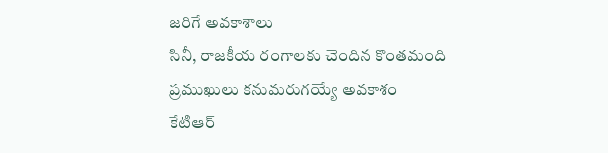జరిగే అవకాశాలు
సినీ, రాజకీయ రంగాలకు చెందిన కొంతమంది ప్రముఖులు కనుమరుగయ్యే అవకాశం
కేటిఆర్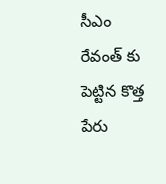సీఎం రేవంత్ కు పెట్టిన కొత్త పేరు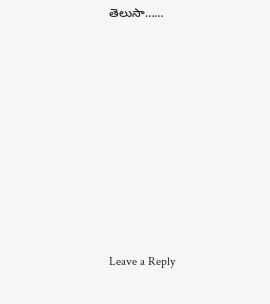తెలుసా……









Leave a Reply